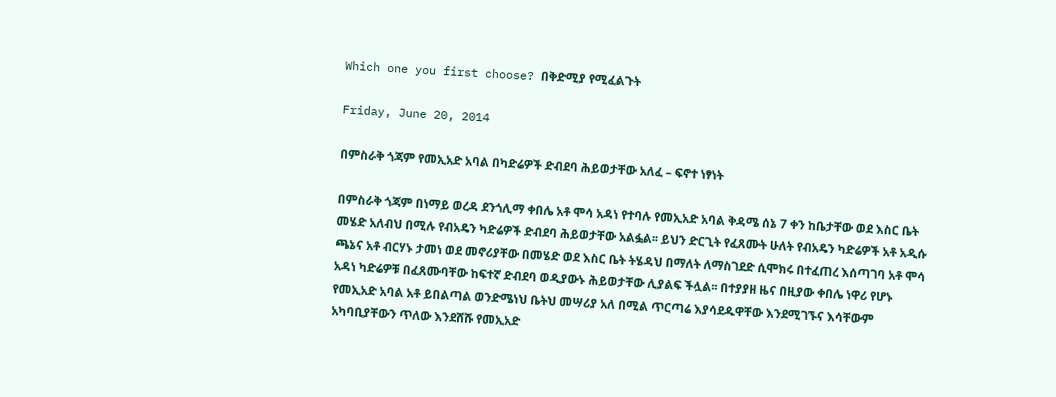Which one you first choose? በቅድሚያ የሚፈልጉት

Friday, June 20, 2014

በምስራቅ ጎጃም የመኢአድ አባል በካድሬዎች ድብደባ ሕይወታቸው አለፈ – ፍኖተ ነፃነት

በምስራቅ ጎጃም በነማይ ወረዳ ደንጎሊማ ቀበሌ አቶ ሞሳ አዳነ የተባሉ የመኢአድ አባል ቅዳሜ ሰኔ 7 ቀን ከቤታቸው ወደ እስር ቤት መሄድ አለብህ በሚሉ የብአዴን ካድሬዎች ድብደባ ሕይወታቸው አልፏል፡፡ ይህን ድርጊት የፈጸሙት ሁለት የብአዴን ካድሬዎች አቶ አዲሱ ጫኔና አቶ ብርሃኑ ታመነ ወደ መኖሪያቸው በመሄድ ወደ እስር ቤት ትሄዳህ በማለት ለማስገደድ ሲሞክሩ በተፈጠረ እሰጣገባ አቶ ሞሳ አዳነ ካድሬዎቹ በፈጸሙባቸው ከፍተኛ ድብደባ ወዲያውኑ ሕይወታቸው ሊያልፍ ችሏል፡፡ በተያያዘ ዜና በዚያው ቀበሌ ነዋሪ የሆኑ የመኢአድ አባል አቶ ይበልጣል ወንድሜነህ ቤትህ መሣሪያ አለ በሚል ጥርጣሬ እያሳደዱዋቸው እንደሚገኙና እሳቸውም አካባቢያቸውን ጥለው እንደሸሹ የመኢአድ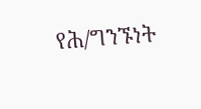የሕ/ግንኙነት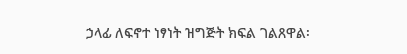ኃላፊ ለፍኖተ ነፃነት ዝግጅት ክፍል ገልጸዋል፡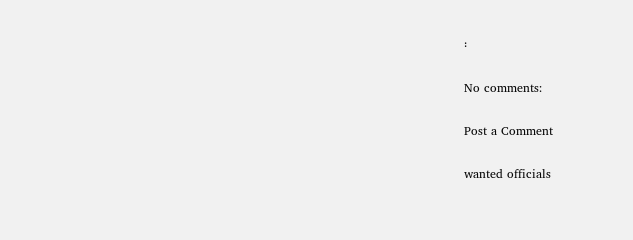፡

No comments:

Post a Comment

wanted officials